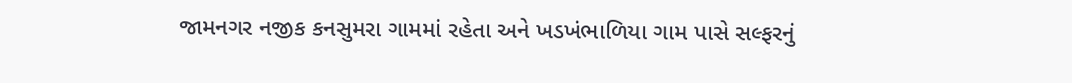જામનગર નજીક કનસુમરા ગામમાં રહેતા અને ખડખંભાળિયા ગામ પાસે સલ્ફરનું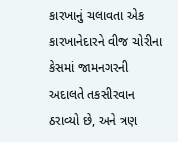કારખાનું ચલાવતા એક કારખાનેદારને વીજ ચોરીના કેસમાં જામનગરની અદાલતે તકસીરવાન ઠરાવ્યો છે, અને ત્રણ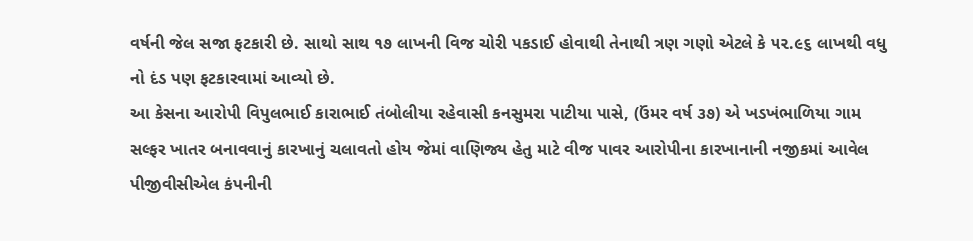વર્ષની જેલ સજા ફટકારી છે. સાથો સાથ ૧૭ લાખની વિજ ચોરી પકડાઈ હોવાથી તેનાથી ત્રણ ગણો એટલે કે ૫૨.૯૬ લાખથી વધુ નો દંડ પણ ફટકારવામાં આવ્યો છે.
આ કેસના આરોપી વિપુલભાઈ કારાભાઈ તંબોલીયા રહેવાસી કનસુમરા પાટીયા પાસે, (ઉંમર વર્ષ ૩૭) એ ખડખંભાળિયા ગામ સલ્ફર ખાતર બનાવવાનું કારખાનું ચલાવતો હોય જેમાં વાણિજ્ય હેતુ માટે વીજ પાવર આરોપીના કારખાનાની નજીકમાં આવેલ પીજીવીસીએલ કંપનીની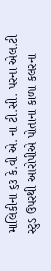માલિકીના ૬૩ કે.વી એ. ના ટી.સી. પરના એલ.ટી સ્ટુડ ઉપરથી આરોપીએ પોતાના કાળા કલરના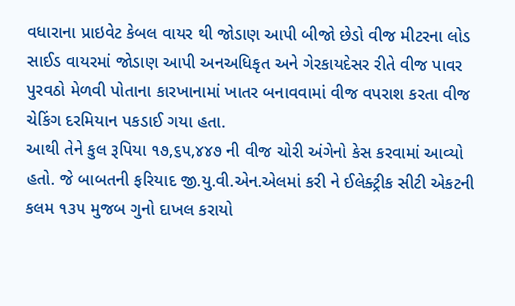વધારાના પ્રાઇવેટ કેબલ વાયર થી જોડાણ આપી બીજો છેડો વીજ મીટરના લોડ સાઈડ વાયરમાં જોડાણ આપી અનઅધિકૃત અને ગેરકાયદેસર રીતે વીજ પાવર પુરવઠો મેળવી પોતાના કારખાનામાં ખાતર બનાવવામાં વીજ વપરાશ કરતા વીજ ચેકિંગ દરમિયાન પકડાઈ ગયા હતા.
આથી તેને કુલ રૂપિયા ૧૭,૬૫,૪૪૭ ની વીજ ચોરી અંગેનો કેસ કરવામાં આવ્યો હતો. જે બાબતની ફરિયાદ જી.યુ.વી.એન.એલમાં કરી ને ઈલેક્ટ્રીક સીટી એકટની કલમ ૧૩૫ મુજબ ગુનો દાખલ કરાયો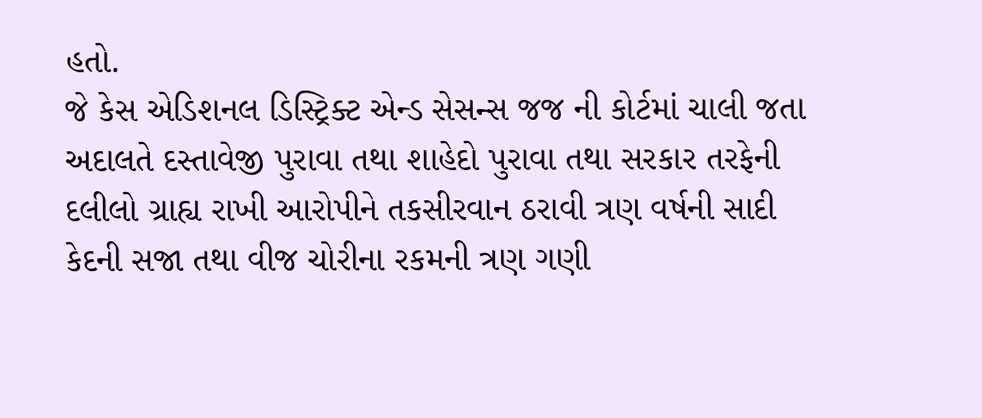હતો.
જે કેસ એડિશનલ ડિસ્ટ્રિક્ટ એન્ડ સેસન્સ જજ ની કોર્ટમાં ચાલી જતા અદાલતે દસ્તાવેજી પુરાવા તથા શાહેદો પુરાવા તથા સરકાર તરફેની દલીલો ગ્રાહ્ય રાખી આરોપીને તકસીરવાન ઠરાવી ત્રણ વર્ષની સાદી કેદની સજા તથા વીજ ચોરીના રકમની ત્રણ ગણી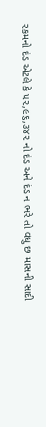રકમનો દંડ એટલે કે ૫૨,૯૬,૩૪૨ નો દંડ અને દંડ ન ભરે તો વધુ છ માસની સાદી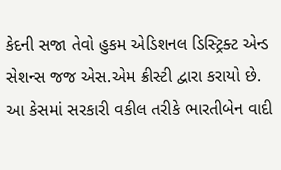કેદની સજા તેવો હુકમ એડિશનલ ડિસ્ટ્રિક્ટ એન્ડ સેશન્સ જજ એસ.એમ ક્રીસ્ટી દ્વારા કરાયો છે. આ કેસમાં સરકારી વકીલ તરીકે ભારતીબેન વાદી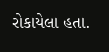રોકાયેલા હતા.